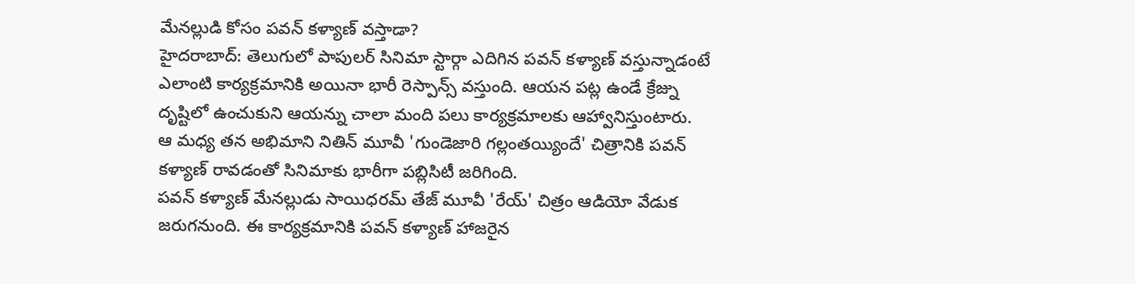మేనల్లుడి కోసం పవన్ కళ్యాణ్ వస్తాడా?
హైదరాబాద్: తెలుగులో పాపులర్ సినిమా స్టార్గా ఎదిగిన పవన్ కళ్యాణ్ వస్తున్నాడంటే ఎలాంటి కార్యక్రమానికి అయినా భారీ రెస్పాన్స్ వస్తుంది. ఆయన పట్ల ఉండే క్రేజ్ను దృష్టిలో ఉంచుకుని ఆయన్ను చాలా మంది పలు కార్యక్రమాలకు ఆహ్వానిస్తుంటారు. ఆ మధ్య తన అభిమాని నితిన్ మూవీ 'గుండెజారి గల్లంతయ్యిందే' చిత్రానికి పవన్ కళ్యాణ్ రావడంతో సినిమాకు భారీగా పబ్లిసిటీ జరిగింది.
పవన్ కళ్యాణ్ మేనల్లుడు సాయిధరమ్ తేజ్ మూవీ 'రేయ్' చిత్రం ఆడియో వేడుక జరుగనుంది. ఈ కార్యక్రమానికి పవన్ కళ్యాణ్ హాజరైన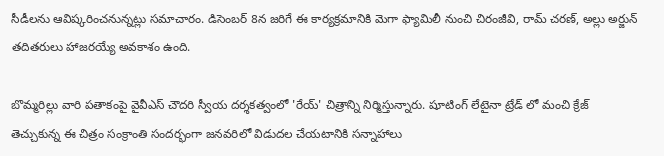సీడీలను ఆవిష్కరించనున్నట్లు సమాచారం. డిసెంబర్ 8న జరిగే ఈ కార్యక్రమానికి మెగా ఫ్యామిలీ నుంచి చిరంజీవి, రామ్ చరణ్, అల్లు అర్జున్ తదితరులు హాజరయ్యే అవకాశం ఉంది.

బొమ్మరిల్లు వారి పతాకంపై వైవీఎస్ చౌదరి స్వీయ దర్శకత్వంలో 'రేయ్' చిత్రాన్ని నిర్మిస్తున్నారు. షూటింగ్ లేటైనా ట్రేడ్ లో మంచి క్రేజ్ తెచ్చుకున్న ఈ చిత్రం సంక్రాంతి సందర్భంగా జనవరిలో విడుదల చేయటానికి సన్నాహాలు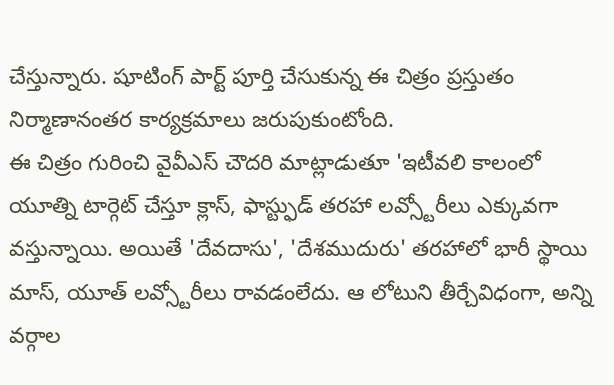చేస్తున్నారు. షూటింగ్ పార్ట్ పూర్తి చేసుకున్న ఈ చిత్రం ప్రస్తుతం నిర్మాణానంతర కార్యక్రమాలు జరుపుకుంటోంది.
ఈ చిత్రం గురించి వైవీఎస్ చౌదరి మాట్లాడుతూ 'ఇటీవలి కాలంలో యూత్ని టార్గెట్ చేస్తూ క్లాస్, ఫాస్ట్ఫుడ్ తరహా లవ్స్టోరీలు ఎక్కువగా వస్తున్నాయి. అయితే 'దేవదాసు', 'దేశముదురు' తరహాలో భారీ స్థాయి మాస్, యూత్ లవ్స్టోరీలు రావడంలేదు. ఆ లోటుని తీర్చేవిధంగా, అన్ని వర్గాల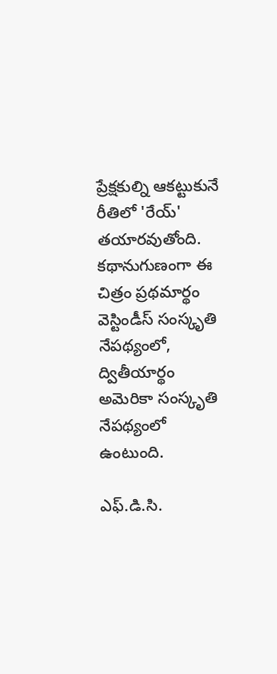ప్రేక్షకుల్ని ఆకట్టుకునే రీతిలో 'రేయ్' తయారవుతోంది. కథానుగుణంగా ఈ చిత్రం ప్రథమార్థం వెస్టిండీస్ సంస్కృతి నేపథ్యంలో, ద్వితీయార్థం అమెరికా సంస్కృతి నేపథ్యంలో ఉంటుంది.

ఎఫ్.డి.సి.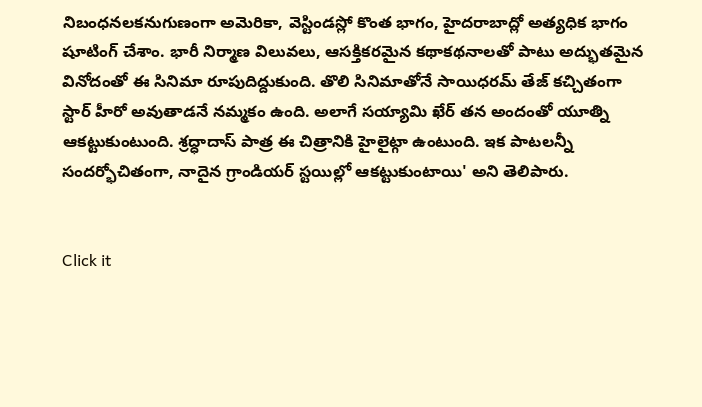నిబంధనలకనుగుణంగా అమెరికా, వెస్టిండస్లో కొంత భాగం, హైదరాబాద్లో అత్యధిక భాగం షూటింగ్ చేశాం. భారీ నిర్మాణ విలువలు, ఆసక్తికరమైన కథాకథనాలతో పాటు అద్భుతమైన వినోదంతో ఈ సినిమా రూపుదిద్దుకుంది. తొలి సినిమాతోనే సాయిధరమ్ తేజ్ కచ్చితంగా స్టార్ హీరో అవుతాడనే నమ్మకం ఉంది. అలాగే సయ్యామి ఖేర్ తన అందంతో యూత్ని ఆకట్టుకుంటుంది. శ్రద్ధాదాస్ పాత్ర ఈ చిత్రానికి హైలైట్గా ఉంటుంది. ఇక పాటలన్నీ సందర్భోచితంగా, నాదైన గ్రాండియర్ స్టయిల్లో ఆకట్టుకుంటాయి' అని తెలిపారు.


Click it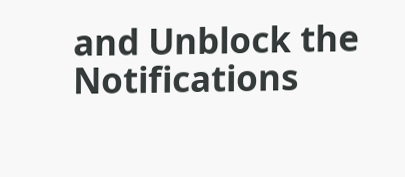and Unblock the Notifications